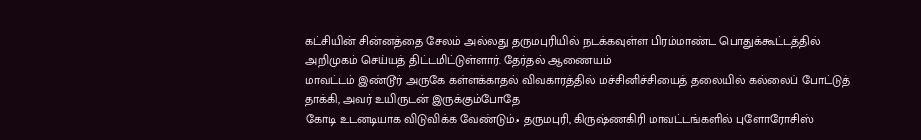கட்சியின் சின்னத்தை சேலம் அல்லது தருமபுரியில் நடக்கவுள்ள பிரம்மாண்ட பொதுக்கூட்டத்தில் அறிமுகம் செய்யத் திட்டமிட்டுள்ளார். தேர்தல் ஆணையம்
மாவட்டம் இண்டூர் அருகே கள்ளக்காதல் விவகாரத்தில் மச்சினிச்சியைத் தலையில் கல்லைப் போட்டுத் தாக்கி, அவர் உயிருடன் இருக்கும்போதே
கோடி உடனடியாக விடுவிக்க வேண்டும்.• தருமபுரி, கிருஷ்ணகிரி மாவட்டங்களில் புளோரோசிஸ்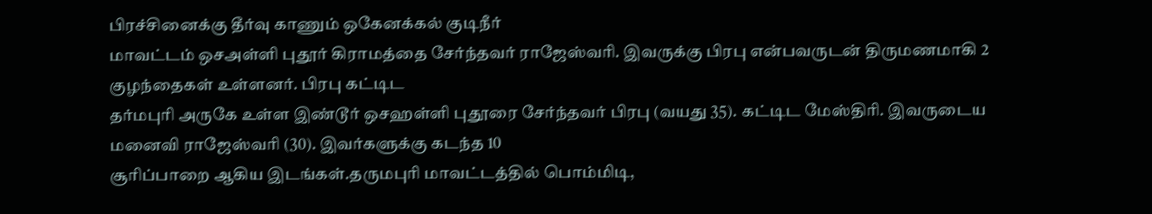பிரச்சினைக்கு தீர்வு காணும் ஒகேனக்கல் குடிநீர்
மாவட்டம் ஒசஅள்ளி புதூர் கிராமத்தை சேர்ந்தவர் ராஜேஸ்வரி. இவருக்கு பிரபு என்பவருடன் திருமணமாகி 2 குழந்தைகள் உள்ளனர். பிரபு கட்டிட
தர்மபுரி அருகே உள்ள இண்டூர் ஒசஹள்ளி புதூரை சேர்ந்தவர் பிரபு (வயது 35). கட்டிட மேஸ்திரி. இவருடைய மனைவி ராஜேஸ்வரி (30). இவர்களுக்கு கடந்த 10
சூரிப்பாறை ஆகிய இடங்கள்.தருமபுரி மாவட்டத்தில் பொம்மிடி,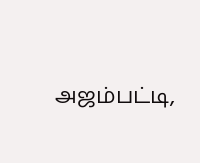அஜம்பட்டி,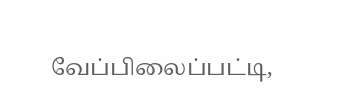வேப்பிலைப்பட்டி,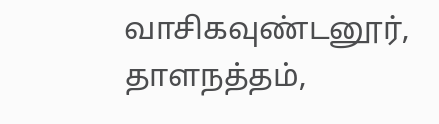வாசிகவுண்டனூர், தாளநத்தம்,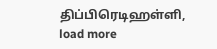திப்பிரெடிஹள்ளி,
load more